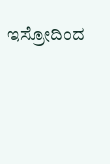ಇಸ್ರೋದಿಂದ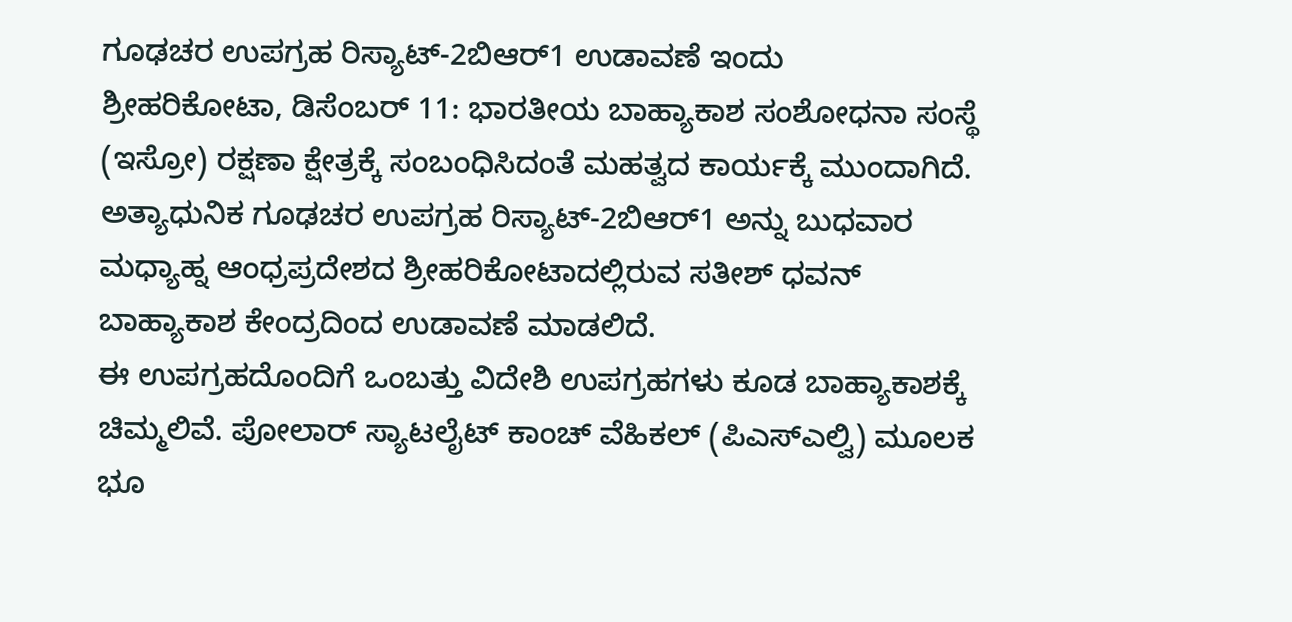ಗೂಢಚರ ಉಪಗ್ರಹ ರಿಸ್ಯಾಟ್-2ಬಿಆರ್1 ಉಡಾವಣೆ ಇಂದು
ಶ್ರೀಹರಿಕೋಟಾ, ಡಿಸೆಂಬರ್ 11: ಭಾರತೀಯ ಬಾಹ್ಯಾಕಾಶ ಸಂಶೋಧನಾ ಸಂಸ್ಥೆ (ಇಸ್ರೋ) ರಕ್ಷಣಾ ಕ್ಷೇತ್ರಕ್ಕೆ ಸಂಬಂಧಿಸಿದಂತೆ ಮಹತ್ವದ ಕಾರ್ಯಕ್ಕೆ ಮುಂದಾಗಿದೆ. ಅತ್ಯಾಧುನಿಕ ಗೂಢಚರ ಉಪಗ್ರಹ ರಿಸ್ಯಾಟ್-2ಬಿಆರ್1 ಅನ್ನು ಬುಧವಾರ ಮಧ್ಯಾಹ್ನ ಆಂಧ್ರಪ್ರದೇಶದ ಶ್ರೀಹರಿಕೋಟಾದಲ್ಲಿರುವ ಸತೀಶ್ ಧವನ್ ಬಾಹ್ಯಾಕಾಶ ಕೇಂದ್ರದಿಂದ ಉಡಾವಣೆ ಮಾಡಲಿದೆ.
ಈ ಉಪಗ್ರಹದೊಂದಿಗೆ ಒಂಬತ್ತು ವಿದೇಶಿ ಉಪಗ್ರಹಗಳು ಕೂಡ ಬಾಹ್ಯಾಕಾಶಕ್ಕೆ ಚಿಮ್ಮಲಿವೆ. ಪೋಲಾರ್ ಸ್ಯಾಟಲೈಟ್ ಕಾಂಚ್ ವೆಹಿಕಲ್ (ಪಿಎಸ್ಎಲ್ವಿ) ಮೂಲಕ ಭೂ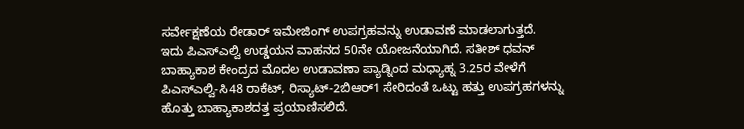ಸರ್ವೇಕ್ಷಣೆಯ ರೇಡಾರ್ ಇಮೇಜಿಂಗ್ ಉಪಗ್ರಹವನ್ನು ಉಡಾವಣೆ ಮಾಡಲಾಗುತ್ತದೆ.
ಇದು ಪಿಎಸ್ಎಲ್ವಿ ಉಡ್ಡಯನ ವಾಹನದ 50ನೇ ಯೋಜನೆಯಾಗಿದೆ. ಸತೀಶ್ ಧವನ್ ಬಾಹ್ಯಾಕಾಶ ಕೇಂದ್ರದ ಮೊದಲ ಉಡಾವಣಾ ಪ್ಯಾಡ್ನಿಂದ ಮಧ್ಯಾಹ್ನ 3.25ರ ವೇಳೆಗೆ ಪಿಎಸ್ಎಲ್ವಿ-ಸಿ48 ರಾಕೆಟ್, ರಿಸ್ಯಾಟ್-2ಬಿಆರ್1 ಸೇರಿದಂತೆ ಒಟ್ಟು ಹತ್ತು ಉಪಗ್ರಹಗಳನ್ನು ಹೊತ್ತು ಬಾಹ್ಯಾಕಾಶದತ್ತ ಪ್ರಯಾಣಿಸಲಿದೆ.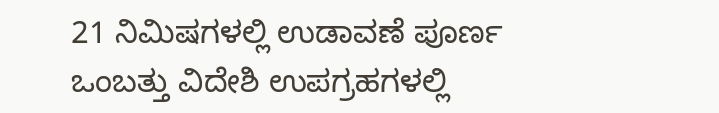21 ನಿಮಿಷಗಳಲ್ಲಿ ಉಡಾವಣೆ ಪೂರ್ಣ
ಒಂಬತ್ತು ವಿದೇಶಿ ಉಪಗ್ರಹಗಳಲ್ಲಿ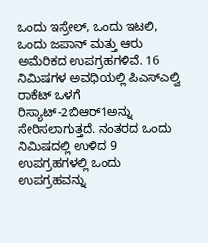ಒಂದು ಇಸ್ರೇಲ್, ಒಂದು ಇಟಲಿ, ಒಂದು ಜಪಾನ್ ಮತ್ತು ಆರು ಅಮೆರಿಕದ ಉಪಗ್ರಹಗಳಿವೆ. 16 ನಿಮಿಷಗಳ ಅವಧಿಯಲ್ಲಿ ಪಿಎಸ್ಎಲ್ವಿ ರಾಕೆಟ್ ಒಳಗೆ ರಿಸ್ಯಾಟ್-2ಬಿಆರ್1ಅನ್ನು ಸೇರಿಸಲಾಗುತ್ತದೆ. ನಂತರದ ಒಂದು ನಿಮಿಷದಲ್ಲಿ ಉಳಿದ 9 ಉಪಗ್ರಹಗಳಲ್ಲಿ ಒಂದು ಉಪಗ್ರಹವನ್ನು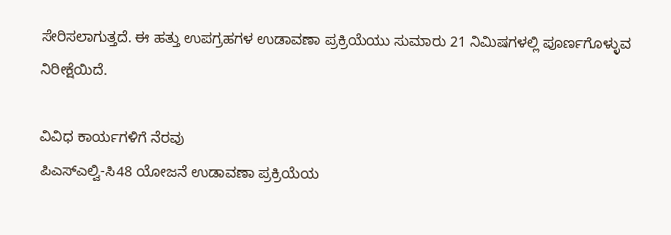ಸೇರಿಸಲಾಗುತ್ತದೆ. ಈ ಹತ್ತು ಉಪಗ್ರಹಗಳ ಉಡಾವಣಾ ಪ್ರಕ್ರಿಯೆಯು ಸುಮಾರು 21 ನಿಮಿಷಗಳಲ್ಲಿ ಪೂರ್ಣಗೊಳ್ಳುವ ನಿರೀಕ್ಷೆಯಿದೆ.

ವಿವಿಧ ಕಾರ್ಯಗಳಿಗೆ ನೆರವು
ಪಿಎಸ್ಎಲ್ವಿ-ಸಿ48 ಯೋಜನೆ ಉಡಾವಣಾ ಪ್ರಕ್ರಿಯೆಯ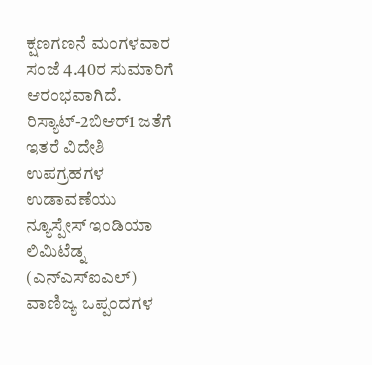ಕ್ಷಣಗಣನೆ ಮಂಗಳವಾರ ಸಂಜೆ 4.40ರ ಸುಮಾರಿಗೆ ಆರಂಭವಾಗಿದೆ.
ರಿಸ್ಯಾಟ್-2ಬಿಆರ್1 ಜತೆಗೆ ಇತರೆ ವಿದೇಶಿ ಉಪಗ್ರಹಗಳ ಉಡಾವಣೆಯು ನ್ಯೂಸ್ಪೇಸ್ ಇಂಡಿಯಾ ಲಿಮಿಟೆಡ್ನ (ಎನ್ಎಸ್ಐಎಲ್) ವಾಣಿಜ್ಯ ಒಪ್ಪಂದಗಳ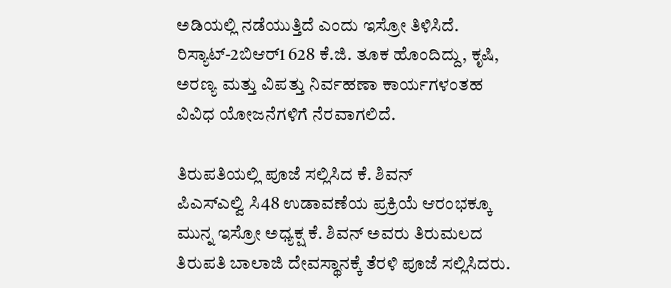ಅಡಿಯಲ್ಲಿ ನಡೆಯುತ್ತಿದೆ ಎಂದು ಇಸ್ರೋ ತಿಳಿಸಿದೆ. ರಿಸ್ಯಾಟ್-2ಬಿಆರ್1 628 ಕೆ.ಜಿ. ತೂಕ ಹೊಂದಿದ್ದು, ಕೃಷಿ, ಅರಣ್ಯ ಮತ್ತು ವಿಪತ್ತು ನಿರ್ವಹಣಾ ಕಾರ್ಯಗಳಂತಹ ವಿವಿಧ ಯೋಜನೆಗಳಿಗೆ ನೆರವಾಗಲಿದೆ.

ತಿರುಪತಿಯಲ್ಲಿ ಪೂಜೆ ಸಲ್ಲಿಸಿದ ಕೆ. ಶಿವನ್
ಪಿಎಸ್ಎಲ್ವಿ ಸಿ48 ಉಡಾವಣೆಯ ಪ್ರಕ್ರಿಯೆ ಆರಂಭಕ್ಕೂ ಮುನ್ನ ಇಸ್ರೋ ಅಧ್ಯಕ್ಷ ಕೆ. ಶಿವನ್ ಅವರು ತಿರುಮಲದ ತಿರುಪತಿ ಬಾಲಾಜಿ ದೇವಸ್ಥಾನಕ್ಕೆ ತೆರಳಿ ಪೂಜೆ ಸಲ್ಲಿಸಿದರು.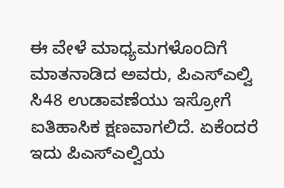ಈ ವೇಳೆ ಮಾಧ್ಯಮಗಳೊಂದಿಗೆ ಮಾತನಾಡಿದ ಅವರು, ಪಿಎಸ್ಎಲ್ವಿ ಸಿ48 ಉಡಾವಣೆಯು ಇಸ್ರೋಗೆ ಐತಿಹಾಸಿಕ ಕ್ಷಣವಾಗಲಿದೆ. ಏಕೆಂದರೆ ಇದು ಪಿಎಸ್ಎಲ್ವಿಯ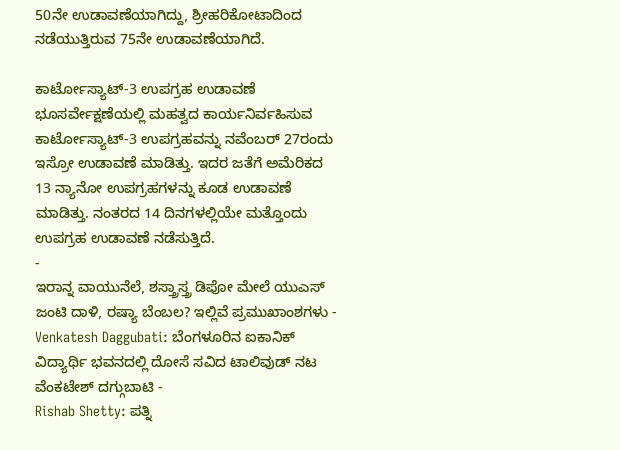50ನೇ ಉಡಾವಣೆಯಾಗಿದ್ದು, ಶ್ರೀಹರಿಕೋಟಾದಿಂದ ನಡೆಯುತ್ತಿರುವ 75ನೇ ಉಡಾವಣೆಯಾಗಿದೆ.

ಕಾರ್ಟೋಸ್ಯಾಟ್-3 ಉಪಗ್ರಹ ಉಡಾವಣೆ
ಭೂಸರ್ವೇಕ್ಷಣೆಯಲ್ಲಿ ಮಹತ್ವದ ಕಾರ್ಯನಿರ್ವಹಿಸುವ ಕಾರ್ಟೋಸ್ಯಾಟ್-3 ಉಪಗ್ರಹವನ್ನು ನವೆಂಬರ್ 27ರಂದು ಇಸ್ರೋ ಉಡಾವಣೆ ಮಾಡಿತ್ತು. ಇದರ ಜತೆಗೆ ಅಮೆರಿಕದ 13 ನ್ಯಾನೋ ಉಪಗ್ರಹಗಳನ್ನು ಕೂಡ ಉಡಾವಣೆ ಮಾಡಿತ್ತು. ನಂತರದ 14 ದಿನಗಳಲ್ಲಿಯೇ ಮತ್ತೊಂದು ಉಪಗ್ರಹ ಉಡಾವಣೆ ನಡೆಸುತ್ತಿದೆ.
-
ಇರಾನ್ನ ವಾಯುನೆಲೆ, ಶಸ್ತ್ರಾಸ್ತ್ರ ಡಿಪೋ ಮೇಲೆ ಯುಎಸ್ ಜಂಟಿ ದಾಳಿ, ರಷ್ಯಾ ಬೆಂಬಲ? ಇಲ್ಲಿವೆ ಪ್ರಮುಖಾಂಶಗಳು -
Venkatesh Daggubati: ಬೆಂಗಳೂರಿನ ಐಕಾನಿಕ್ ವಿದ್ಯಾರ್ಥಿ ಭವನದಲ್ಲಿ ದೋಸೆ ಸವಿದ ಟಾಲಿವುಡ್ ನಟ ವೆಂಕಟೇಶ್ ದಗ್ಗುಬಾಟಿ -
Rishab Shetty: ಪತ್ನಿ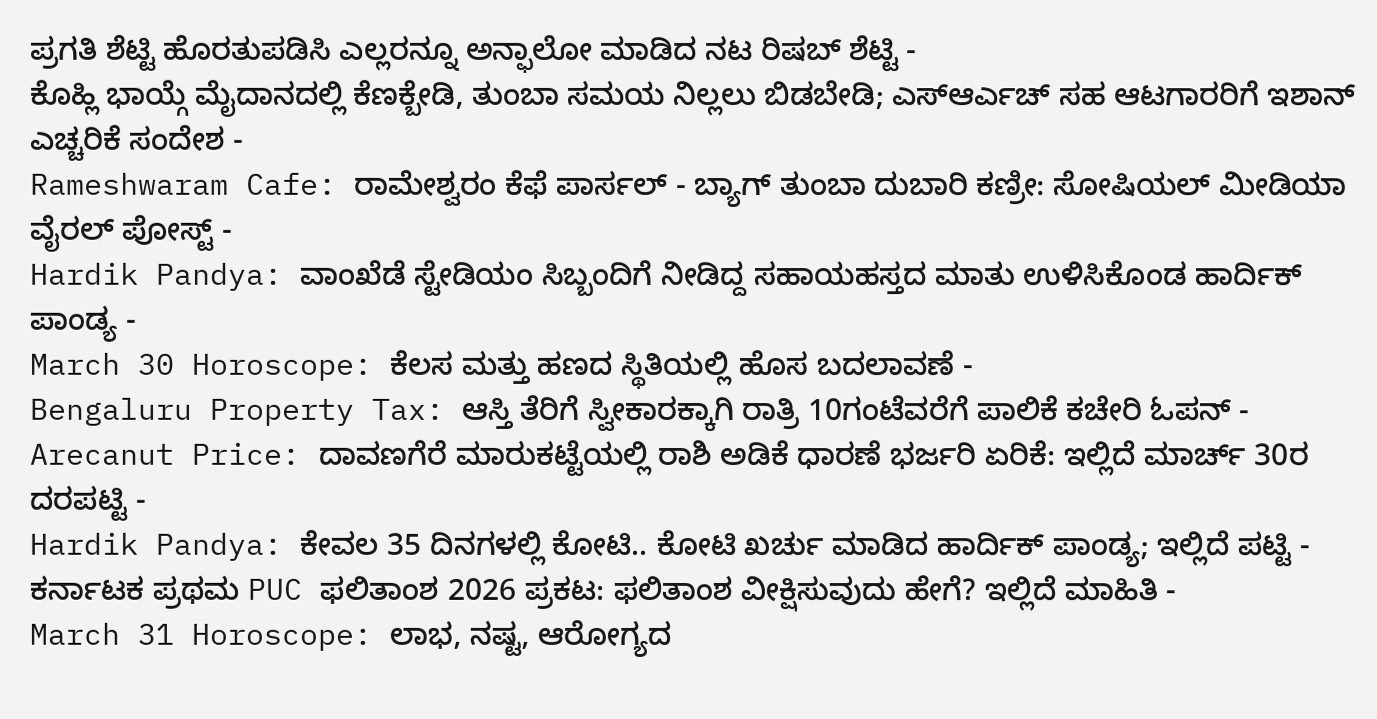ಪ್ರಗತಿ ಶೆಟ್ಟಿ ಹೊರತುಪಡಿಸಿ ಎಲ್ಲರನ್ನೂ ಅನ್ಫಾಲೋ ಮಾಡಿದ ನಟ ರಿಷಬ್ ಶೆಟ್ಟಿ -
ಕೊಹ್ಲಿ ಭಾಯ್ಗೆ ಮೈದಾನದಲ್ಲಿ ಕೆಣಕ್ಬೇಡಿ, ತುಂಬಾ ಸಮಯ ನಿಲ್ಲಲು ಬಿಡಬೇಡಿ; ಎಸ್ಆರ್ಎಚ್ ಸಹ ಆಟಗಾರರಿಗೆ ಇಶಾನ್ ಎಚ್ಚರಿಕೆ ಸಂದೇಶ -
Rameshwaram Cafe: ರಾಮೇಶ್ವರಂ ಕೆಫೆ ಪಾರ್ಸಲ್ - ಬ್ಯಾಗ್ ತುಂಬಾ ದುಬಾರಿ ಕಣ್ರೀ: ಸೋಷಿಯಲ್ ಮೀಡಿಯಾ ವೈರಲ್ ಪೋಸ್ಟ್ -
Hardik Pandya: ವಾಂಖೆಡೆ ಸ್ಟೇಡಿಯಂ ಸಿಬ್ಬಂದಿಗೆ ನೀಡಿದ್ದ ಸಹಾಯಹಸ್ತದ ಮಾತು ಉಳಿಸಿಕೊಂಡ ಹಾರ್ದಿಕ್ ಪಾಂಡ್ಯ -
March 30 Horoscope: ಕೆಲಸ ಮತ್ತು ಹಣದ ಸ್ಥಿತಿಯಲ್ಲಿ ಹೊಸ ಬದಲಾವಣೆ -
Bengaluru Property Tax: ಆಸ್ತಿ ತೆರಿಗೆ ಸ್ವೀಕಾರಕ್ಕಾಗಿ ರಾತ್ರಿ 10ಗಂಟೆವರೆಗೆ ಪಾಲಿಕೆ ಕಚೇರಿ ಓಪನ್ -
Arecanut Price: ದಾವಣಗೆರೆ ಮಾರುಕಟ್ಟೆಯಲ್ಲಿ ರಾಶಿ ಅಡಿಕೆ ಧಾರಣೆ ಭರ್ಜರಿ ಏರಿಕೆ: ಇಲ್ಲಿದೆ ಮಾರ್ಚ್ 30ರ ದರಪಟ್ಟಿ -
Hardik Pandya: ಕೇವಲ 35 ದಿನಗಳಲ್ಲಿ ಕೋಟಿ.. ಕೋಟಿ ಖರ್ಚು ಮಾಡಿದ ಹಾರ್ದಿಕ್ ಪಾಂಡ್ಯ; ಇಲ್ಲಿದೆ ಪಟ್ಟಿ -
ಕರ್ನಾಟಕ ಪ್ರಥಮ PUC ಫಲಿತಾಂಶ 2026 ಪ್ರಕಟ: ಫಲಿತಾಂಶ ವೀಕ್ಷಿಸುವುದು ಹೇಗೆ? ಇಲ್ಲಿದೆ ಮಾಹಿತಿ -
March 31 Horoscope: ಲಾಭ, ನಷ್ಟ, ಆರೋಗ್ಯದ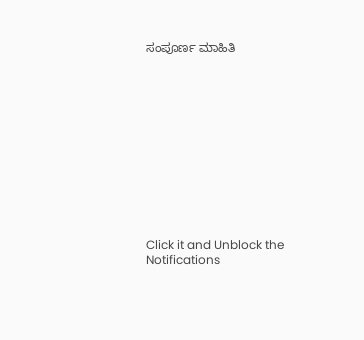ಸಂಪೂರ್ಣ ಮಾಹಿತಿ












Click it and Unblock the Notifications